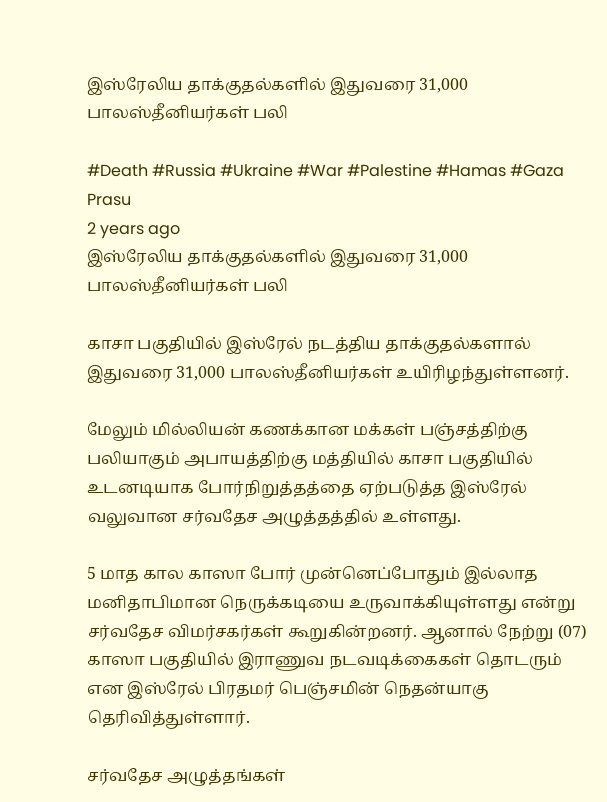இஸ்ரேலிய தாக்குதல்களில் இதுவரை 31,000 பாலஸ்தீனியர்கள் பலி

#Death #Russia #Ukraine #War #Palestine #Hamas #Gaza
Prasu
2 years ago
இஸ்ரேலிய தாக்குதல்களில் இதுவரை 31,000 பாலஸ்தீனியர்கள் பலி

காசா பகுதியில் இஸ்ரேல் நடத்திய தாக்குதல்களால் இதுவரை 31,000 பாலஸ்தீனியர்கள் உயிரிழந்துள்ளனர்.

மேலும் மில்லியன் கணக்கான மக்கள் பஞ்சத்திற்கு பலியாகும் அபாயத்திற்கு மத்தியில் காசா பகுதியில் உடனடியாக போர்நிறுத்தத்தை ஏற்படுத்த இஸ்ரேல் வலுவான சர்வதேச அழுத்தத்தில் உள்ளது.

5 மாத கால காஸா போர் முன்னெப்போதும் இல்லாத மனிதாபிமான நெருக்கடியை உருவாக்கியுள்ளது என்று சர்வதேச விமர்சகர்கள் கூறுகின்றனர். ஆனால் நேற்று (07) காஸா பகுதியில் இராணுவ நடவடிக்கைகள் தொடரும் என இஸ்ரேல் பிரதமர் பெஞ்சமின் நெதன்யாகு தெரிவித்துள்ளார்.

சர்வதேச அழுத்தங்கள்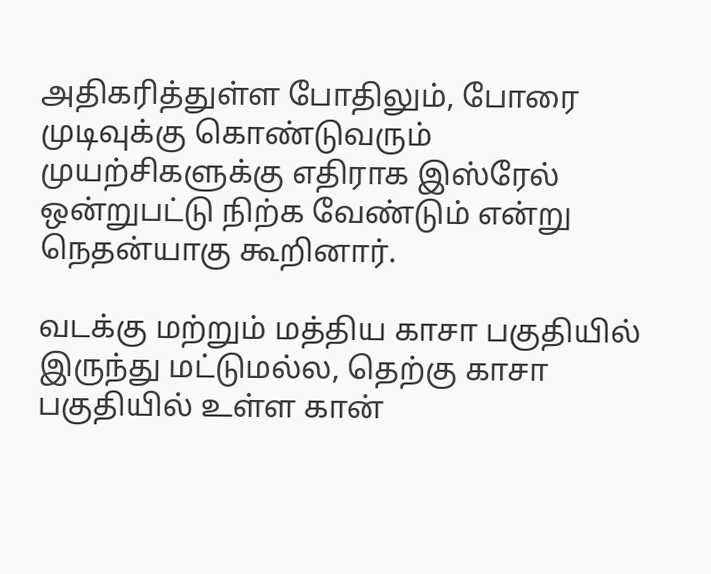அதிகரித்துள்ள போதிலும், போரை முடிவுக்கு கொண்டுவரும் முயற்சிகளுக்கு எதிராக இஸ்ரேல் ஒன்றுபட்டு நிற்க வேண்டும் என்று நெதன்யாகு கூறினார்.

வடக்கு மற்றும் மத்திய காசா பகுதியில் இருந்து மட்டுமல்ல, தெற்கு காசா பகுதியில் உள்ள கான்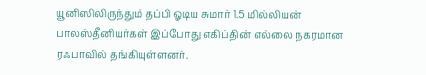யூனிஸிலிருந்தும் தப்பி ஓடிய சுமார் 1.5 மில்லியன் பாலஸ்தீனியர்கள் இப்போது எகிப்தின் எல்லை நகரமான ரஃபாவில் தங்கியுள்ளனர்.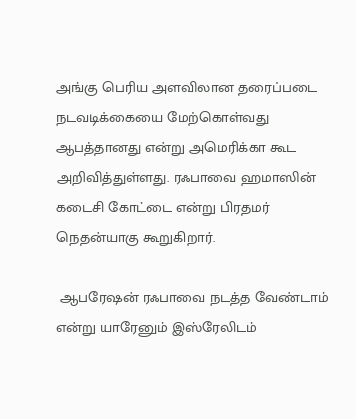அங்கு பெரிய அளவிலான தரைப்படை நடவடிக்கையை மேற்கொள்வது ஆபத்தானது என்று அமெரிக்கா கூட அறிவித்துள்ளது. ரஃபாவை ஹமாஸின் கடைசி கோட்டை என்று பிரதமர் நெதன்யாகு கூறுகிறார்.

 ஆபரேஷன் ரஃபாவை நடத்த வேண்டாம் என்று யாரேனும் இஸ்ரேலிடம்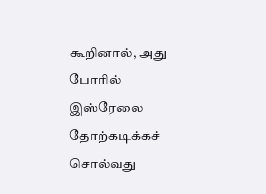கூறினால், அது போரில் இஸ்ரேலை தோற்கடிக்கச் சொல்வது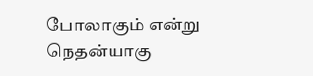போலாகும் என்று நெதன்யாகு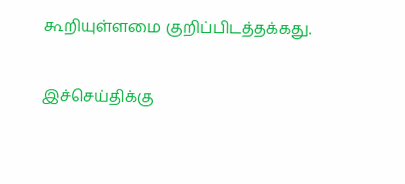கூறியுள்ளமை குறிப்பிடத்தக்கது.

இச்செய்திக்கு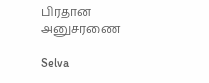பிரதான அனுசரணை

Selva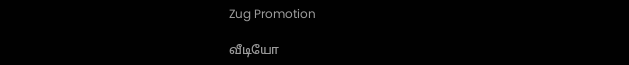Zug Promotion

வீடியோ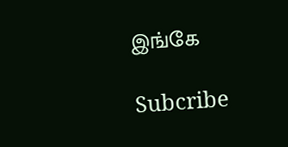இங்கே

Subcribe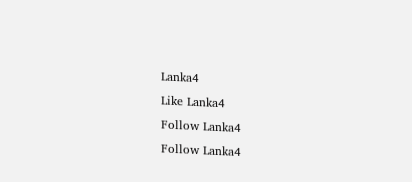Lanka4
Like Lanka4
Follow Lanka4
Follow Lanka4